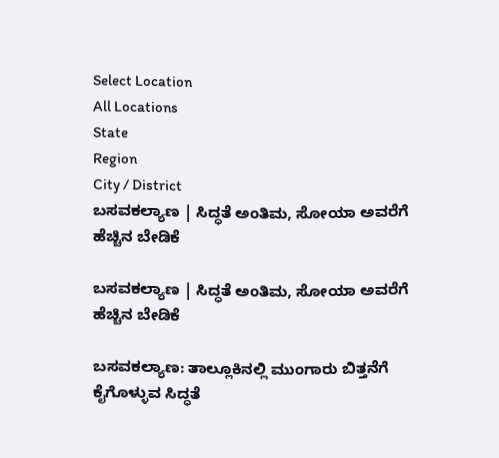Select Location
All Locations
State
Region
City / District
ಬಸವಕಲ್ಯಾಣ | ಸಿದ್ಧತೆ ಅಂತಿಮ, ಸೋಯಾ ಅವರೆಗೆ ಹೆಚ್ಚಿನ ಬೇಡಿಕೆ

ಬಸವಕಲ್ಯಾಣ | ಸಿದ್ಧತೆ ಅಂತಿಮ, ಸೋಯಾ ಅವರೆಗೆ ಹೆಚ್ಚಿನ ಬೇಡಿಕೆ

ಬಸವಕಲ್ಯಾಣ: ತಾಲ್ಲೂಕಿನಲ್ಲಿ ಮುಂಗಾರು ಬಿತ್ತನೆಗೆ ಕೈಗೊಳ್ಳುವ ಸಿದ್ಧತೆ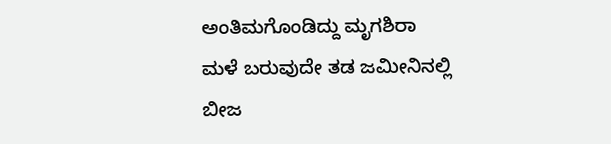ಅಂತಿಮಗೊಂಡಿದ್ದು ಮೃಗಶಿರಾ ಮಳೆ ಬರುವುದೇ ತಡ ಜಮೀನಿನಲ್ಲಿ ಬೀಜ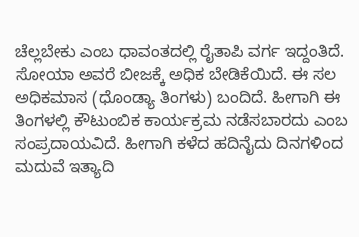ಚೆಲ್ಲಬೇಕು ಎಂಬ ಧಾವಂತದಲ್ಲಿ ರೈತಾಪಿ ವರ್ಗ ಇದ್ದಂತಿದೆ. ಸೋಯಾ ಅವರೆ ಬೀಜಕ್ಕೆ ಅಧಿಕ ಬೇಡಿಕೆಯಿದೆ. ಈ ಸಲ ಅಧಿಕಮಾಸ (ಧೊಂಡ್ಯಾ ತಿಂಗಳು) ಬಂದಿದೆ. ಹೀಗಾಗಿ ಈ ತಿಂಗಳಲ್ಲಿ ಕೌಟುಂಬಿಕ ಕಾರ್ಯಕ್ರಮ ನಡೆಸಬಾರದು ಎಂಬ ಸಂಪ್ರದಾಯವಿದೆ. ಹೀಗಾಗಿ ಕಳೆದ ಹದಿನೈದು ದಿನಗಳಿಂದ ಮದುವೆ ಇತ್ಯಾದಿ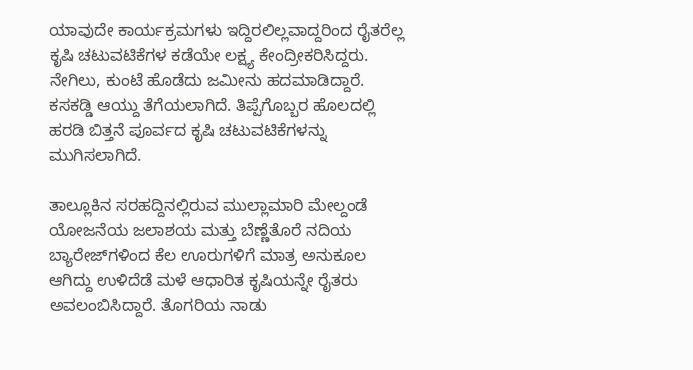ಯಾವುದೇ ಕಾರ್ಯಕ್ರಮಗಳು ಇದ್ದಿರಲಿಲ್ಲವಾದ್ದರಿಂದ ರೈತರೆಲ್ಲ ಕೃಷಿ ಚಟುವಟಿಕೆಗಳ ಕಡೆಯೇ ಲಕ್ಷ್ಯ ಕೇಂದ್ರೀಕರಿಸಿದ್ದರು. ನೇಗಿಲು, ಕುಂಟೆ ಹೊಡೆದು ಜಮೀನು ಹದಮಾಡಿದ್ದಾರೆ. ಕಸಕಡ್ಡಿ ಆಯ್ದು ತೆಗೆಯಲಾಗಿದೆ. ತಿಪ್ಪೆಗೊಬ್ಬರ ಹೊಲದಲ್ಲಿ ಹರಡಿ ಬಿತ್ತನೆ ಪೂರ್ವದ ಕೃಷಿ ಚಟುವಟಿಕೆಗಳನ್ನು ಮುಗಿಸಲಾಗಿದೆ.

ತಾಲ್ಲೂಕಿನ ಸರಹದ್ದಿನಲ್ಲಿರುವ ಮುಲ್ಲಾಮಾರಿ ಮೇಲ್ದಂಡೆ ಯೋಜನೆಯ ಜಲಾಶಯ ಮತ್ತು ಬೆಣ್ಣೆತೊರೆ ನದಿಯ ಬ್ಯಾರೇಜ್‌ಗಳಿಂದ ಕೆಲ ಊರುಗಳಿಗೆ ಮಾತ್ರ ಅನುಕೂಲ ಆಗಿದ್ದು ಉಳಿದೆಡೆ ಮಳೆ ಆಧಾರಿತ ಕೃಷಿಯನ್ನೇ ರೈತರು ಅವಲಂಬಿಸಿದ್ದಾರೆ. ತೊಗರಿಯ ನಾಡು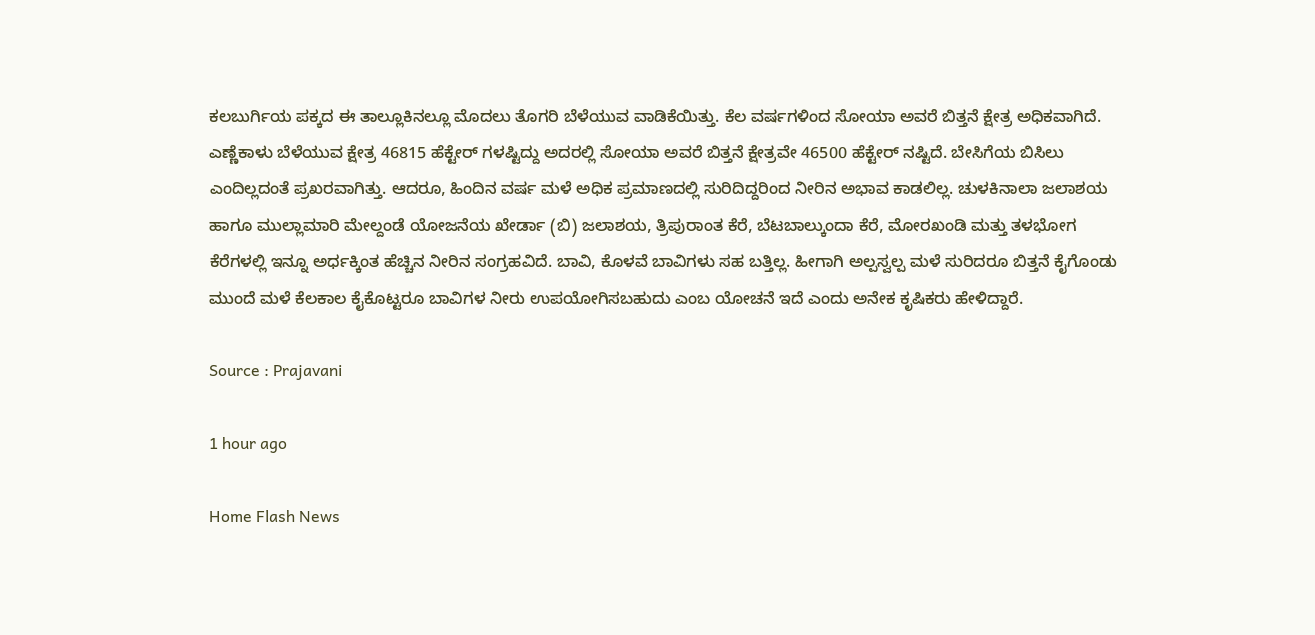ಕಲಬುರ್ಗಿಯ ಪಕ್ಕದ ಈ ತಾಲ್ಲೂಕಿನಲ್ಲೂ ಮೊದಲು ತೊಗರಿ ಬೆಳೆಯುವ ವಾಡಿಕೆಯಿತ್ತು. ಕೆಲ ವರ್ಷಗಳಿಂದ ಸೋಯಾ ಅವರೆ ಬಿತ್ತನೆ ಕ್ಷೇತ್ರ ಅಧಿಕವಾಗಿದೆ. ಎಣ್ಣೆಕಾಳು ಬೆಳೆಯುವ ಕ್ಷೇತ್ರ 46815 ಹೆಕ್ಟೇರ್ ಗಳಷ್ಟಿದ್ದು ಅದರಲ್ಲಿ ಸೋಯಾ ಅವರೆ ಬಿತ್ತನೆ ಕ್ಷೇತ್ರವೇ 46500 ಹೆಕ್ಟೇರ್ ನಷ್ಟಿದೆ. ಬೇಸಿಗೆಯ ಬಿಸಿಲು ಎಂದಿಲ್ಲದಂತೆ ಪ್ರಖರವಾಗಿತ್ತು. ಆದರೂ, ಹಿಂದಿನ ವರ್ಷ ಮಳೆ ಅಧಿಕ ಪ್ರಮಾಣದಲ್ಲಿ ಸುರಿದಿದ್ದರಿಂದ ನೀರಿನ ಅಭಾವ ಕಾಡಲಿಲ್ಲ. ಚುಳಕಿನಾಲಾ ಜಲಾಶಯ ಹಾಗೂ ಮುಲ್ಲಾಮಾರಿ ಮೇಲ್ದಂಡೆ ಯೋಜನೆಯ ಖೇರ್ಡಾ (ಬಿ) ಜಲಾಶಯ, ತ್ರಿಪುರಾಂತ ಕೆರೆ, ಬೆಟಬಾಲ್ಕುಂದಾ ಕೆರೆ, ಮೋರಖಂಡಿ ಮತ್ತು ತಳಭೋಗ ಕೆರೆಗಳಲ್ಲಿ ಇನ್ನೂ ಅರ್ಧಕ್ಕಿಂತ ಹೆಚ್ಚಿನ ನೀರಿನ ಸಂಗ್ರಹವಿದೆ. ಬಾವಿ, ಕೊಳವೆ ಬಾವಿಗಳು ಸಹ ಬತ್ತಿಲ್ಲ. ಹೀಗಾಗಿ ಅಲ್ಪಸ್ವಲ್ಪ ಮಳೆ ಸುರಿದರೂ ಬಿತ್ತನೆ ಕೈಗೊಂಡು ಮುಂದೆ ಮಳೆ ಕೆಲಕಾಲ ಕೈಕೊಟ್ಟರೂ ಬಾವಿಗಳ ನೀರು ಉಪಯೋಗಿಸಬಹುದು ಎಂಬ ಯೋಚನೆ ಇದೆ ಎಂದು ಅನೇಕ ಕೃಷಿಕರು ಹೇಳಿದ್ದಾರೆ.

Source : Prajavani

1 hour ago

Home Flash News